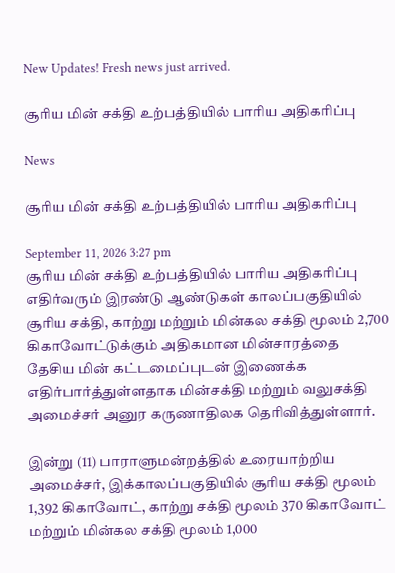New Updates! Fresh news just arrived.

சூரிய மின் சக்தி உற்பத்தியில் பாரிய அதிகரிப்பு

News

சூரிய மின் சக்தி உற்பத்தியில் பாரிய அதிகரிப்பு

September 11, 2026 3:27 pm
சூரிய மின் சக்தி உற்பத்தியில் பாரிய அதிகரிப்பு
எதிர்வரும் இரண்டு ஆண்டுகள் காலப்பகுதியில் சூரிய சக்தி, காற்று மற்றும் மின்கல சக்தி மூலம் 2,700 கிகாவோட்டுக்கும் அதிகமான மின்சாரத்தை தேசிய மின் கட்டமைப்புடன் இணைக்க எதிர்பார்த்துள்ளதாக மின்சக்தி மற்றும் வலுசக்தி அமைச்சர் அனுர கருணாதிலக தெரிவித்துள்ளார்.

இன்று (11) பாராளுமன்றத்தில் உரையாற்றிய அமைச்சர், இக்காலப்பகுதியில் சூரிய சக்தி மூலம் 1,392 கிகாவோட், காற்று சக்தி மூலம் 370 கிகாவோட் மற்றும் மின்கல சக்தி மூலம் 1,000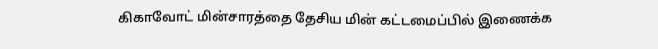கிகாவோட் மின்சாரத்தை தேசிய மின் கட்டமைப்பில் இணைக்க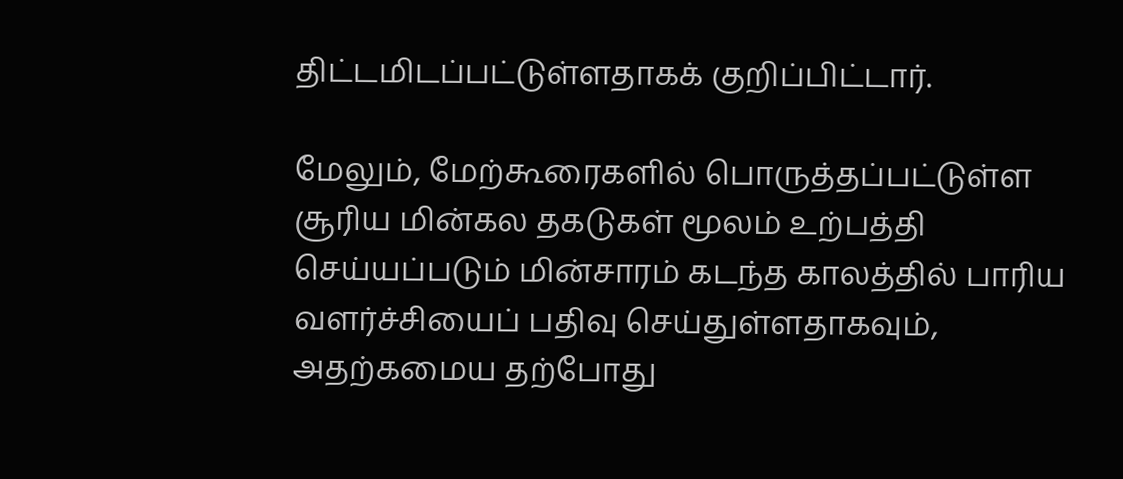திட்டமிடப்பட்டுள்ளதாகக் குறிப்பிட்டார்.

மேலும், மேற்கூரைகளில் பொருத்தப்பட்டுள்ள சூரிய மின்கல தகடுகள் மூலம் உற்பத்தி செய்யப்படும் மின்சாரம் கடந்த காலத்தில் பாரிய வளர்ச்சியைப் பதிவு செய்துள்ளதாகவும், அதற்கமைய தற்போது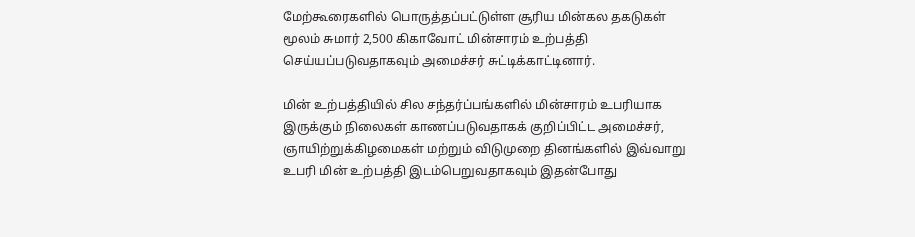மேற்கூரைகளில் பொருத்தப்பட்டுள்ள சூரிய மின்கல தகடுகள் மூலம் சுமார் 2,500 கிகாவோட் மின்சாரம் உற்பத்தி செய்யப்படுவதாகவும் அமைச்சர் சுட்டிக்காட்டினார்.

மின் உற்பத்தியில் சில சந்தர்ப்பங்களில் மின்சாரம் உபரியாக இருக்கும் நிலைகள் காணப்படுவதாகக் குறிப்பிட்ட அமைச்சர், ஞாயிற்றுக்கிழமைகள் மற்றும் விடுமுறை தினங்களில் இவ்வாறு உபரி மின் உற்பத்தி இடம்பெறுவதாகவும் இதன்போது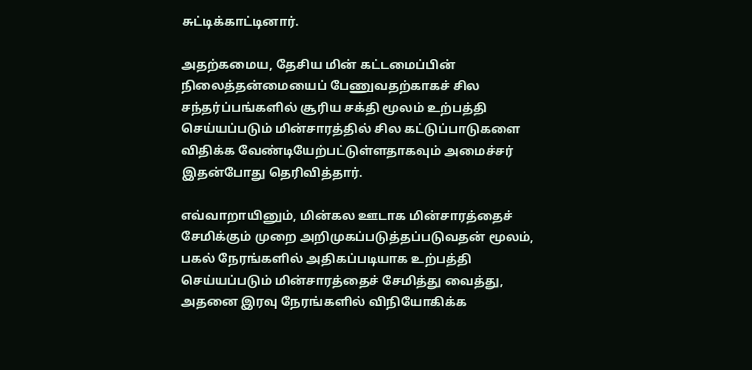சுட்டிக்காட்டினார்.

அதற்கமைய, தேசிய மின் கட்டமைப்பின் நிலைத்தன்மையைப் பேணுவதற்காகச் சில சந்தர்ப்பங்களில் சூரிய சக்தி மூலம் உற்பத்தி செய்யப்படும் மின்சாரத்தில் சில கட்டுப்பாடுகளை விதிக்க வேண்டியேற்பட்டுள்ளதாகவும் அமைச்சர் இதன்போது தெரிவித்தார்.

எவ்வாறாயினும், மின்கல ஊடாக மின்சாரத்தைச் சேமிக்கும் முறை அறிமுகப்படுத்தப்படுவதன் மூலம், பகல் நேரங்களில் அதிகப்படியாக உற்பத்தி செய்யப்படும் மின்சாரத்தைச் சேமித்து வைத்து, அதனை இரவு நேரங்களில் விநியோகிக்க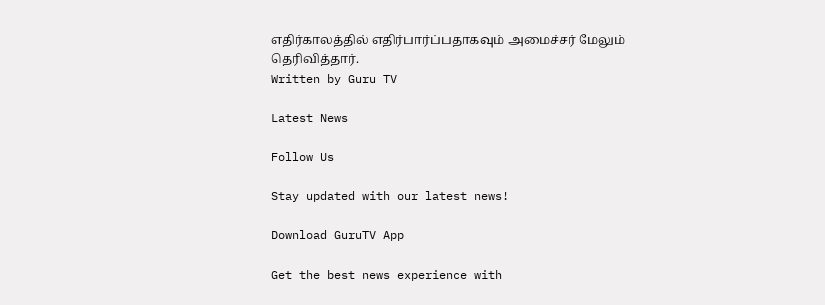எதிர்காலத்தில் எதிர்பார்ப்பதாகவும் அமைச்சர் மேலும் தெரிவித்தார்.
Written by Guru TV

Latest News

Follow Us

Stay updated with our latest news!

Download GuruTV App

Get the best news experience with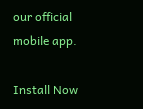our official mobile app.

Install Now